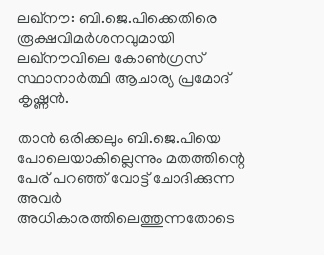ലഖ്‌നൗ: ബി.ജെ.പിക്കെതിരെ രൂക്ഷവിമര്‍ശനവുമായി ലഖ്‌നൗവിലെ കോണ്‍ഗ്രസ് സ്ഥാനാര്‍ത്ഥി ആചാര്യ പ്രമോദ് കൃഷ്ണന്‍.

താന്‍ ഒരിക്കലും ബി.ജെ.പിയെ പോലെയാകില്ലെന്നും മതത്തിന്റെ പേര് പറഞ്ഞ് വോട്ട് ചോദിക്കുന്ന അവര്‍ അധികാരത്തിലെത്തുന്നതോടെ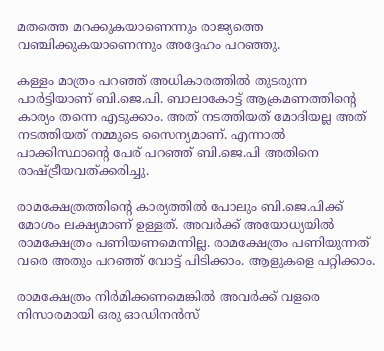മതത്തെ മറക്കുകയാണെന്നും രാജ്യത്തെ വഞ്ചിക്കുകയാണെന്നും അദ്ദേഹം പറഞ്ഞു.

കള്ളം മാത്രം പറഞ്ഞ് അധികാരത്തില്‍ തുടരുന്ന പാര്‍ട്ടിയാണ് ബി.ജെ.പി. ബാലാകോട്ട് ആക്രമണത്തിന്റെ കാര്യം തന്നെ എടുക്കാം. അത് നടത്തിയത് മോദിയല്ല അത് നടത്തിയത് നമ്മുടെ സൈന്യമാണ്. എന്നാല്‍ പാക്കിസ്ഥാന്റെ പേര് പറഞ്ഞ് ബി.ജെ.പി അതിനെ രാഷ്ട്രീയവത്ക്കരിച്ചു.

രാമക്ഷേത്രത്തിന്റെ കാര്യത്തില്‍ പോലും ബി.ജെ.പിക്ക് മോശം ലക്ഷ്യമാണ് ഉള്ളത്. അവര്‍ക്ക് അയോധ്യയില്‍ രാമക്ഷേത്രം പണിയണമെന്നില്ല. രാമക്ഷേത്രം പണിയുന്നത് വരെ അതും പറഞ്ഞ് വോട്ട് പിടിക്കാം. ആളുകളെ പറ്റിക്കാം.

രാമക്ഷേത്രം നിര്‍മിക്കണമെങ്കില്‍ അവര്‍ക്ക് വളരെ നിസാരമായി ഒരു ഓഡിനന്‍സ്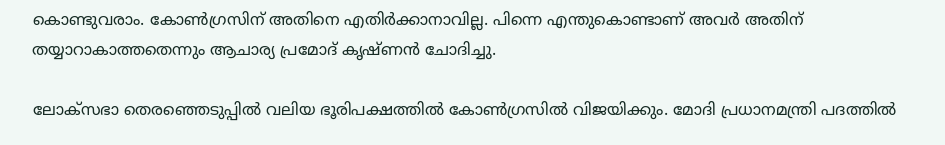കൊണ്ടുവരാം. കോണ്‍ഗ്രസിന് അതിനെ എതിര്‍ക്കാനാവില്ല. പിന്നെ എന്തുകൊണ്ടാണ് അവര്‍ അതിന് തയ്യാറാകാത്തതെന്നും ആചാര്യ പ്രമോദ് കൃഷ്ണന്‍ ചോദിച്ചു.

ലോക്‌സഭാ തെരഞ്ഞെടുപ്പില്‍ വലിയ ഭൂരിപക്ഷത്തില്‍ കോണ്‍ഗ്രസില്‍ വിജയിക്കും. മോദി പ്രധാനമന്ത്രി പദത്തില്‍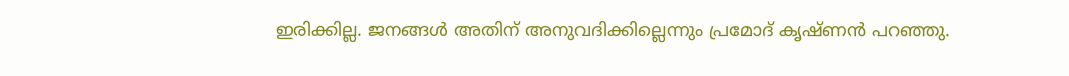ഇരിക്കില്ല. ജനങ്ങള്‍ അതിന് അനുവദിക്കില്ലെന്നും പ്രമോദ് കൃഷ്ണന്‍ പറഞ്ഞു.